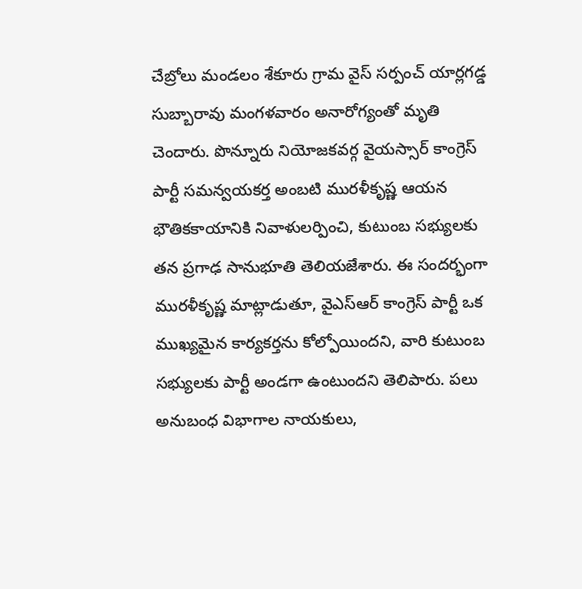చేబ్రోలు మండలం శేకూరు గ్రామ వైస్ సర్పంచ్ యార్లగడ్డ సుబ్బారావు మంగళవారం అనారోగ్యంతో మృతి చెందారు. పొన్నూరు నియోజకవర్గ వైయస్సార్ కాంగ్రెస్ పార్టీ సమన్వయకర్త అంబటి మురళీకృష్ణ ఆయన భౌతికకాయానికి నివాళులర్పించి, కుటుంబ సభ్యులకు తన ప్రగాఢ సానుభూతి తెలియజేశారు. ఈ సందర్భంగా మురళీకృష్ణ మాట్లాడుతూ, వైఎస్ఆర్ కాంగ్రెస్ పార్టీ ఒక ముఖ్యమైన కార్యకర్తను కోల్పోయిందని, వారి కుటుంబ సభ్యులకు పార్టీ అండగా ఉంటుందని తెలిపారు. పలు అనుబంధ విభాగాల నాయకులు,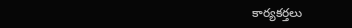కార్యకర్తలు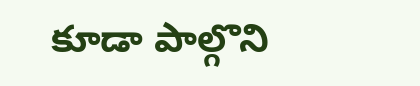కూడా పాల్గొని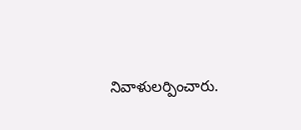నివాళులర్పించారు.